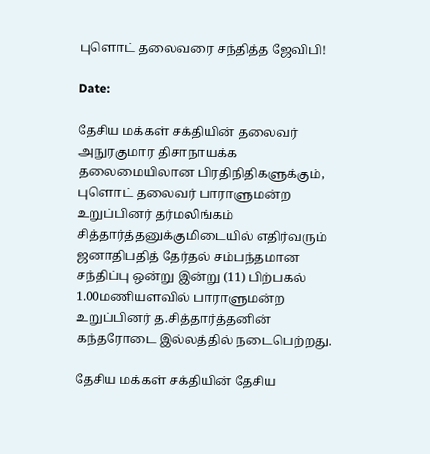புளொட் தலைவரை சந்தித்த ஜேவிபி!

Date:

தேசிய மக்கள் சக்தியின் தலைவர் அநுரகுமார திசாநாயக்க தலைமையிலான பிரதிநிதிகளுக்கும், புளொட் தலைவர் பாராளுமன்ற உறுப்பினர் தர்மலிங்கம் சித்தார்த்தனுக்குமிடையில் எதிர்வரும் ஜனாதிபதித் தேர்தல் சம்பந்தமான சந்திப்பு ஒன்று இன்று (11) பிற்பகல் 1.00மணியளவில் பாராளுமன்ற உறுப்பினர் த.சித்தார்த்தனின் கந்தரோடை இல்லத்தில் நடைபெற்றது.

தேசிய மக்கள் சக்தியின் தேசிய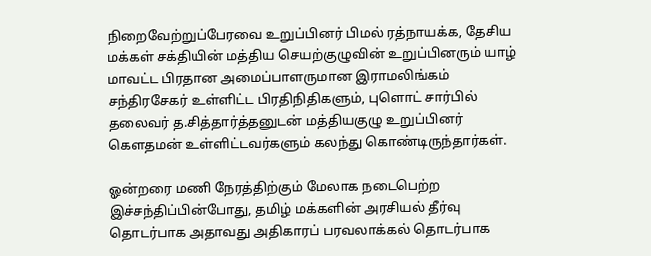நிறைவேற்றுப்பேரவை உறுப்பினர் பிமல் ரத்நாயக்க, தேசிய மக்கள் சக்தியின் மத்திய செயற்குழுவின் உறுப்பினரும் யாழ் மாவட்ட பிரதான அமைப்பாளருமான இராமலிங்கம் சந்திரசேகர் உள்ளிட்ட பிரதிநிதிகளும், புளொட் சார்பில் தலைவர் த.சித்தார்த்தனுடன் மத்தியகுழு உறுப்பினர் கௌதமன் உள்ளிட்டவர்களும் கலந்து கொண்டிருந்தார்கள்.

ஓன்றரை மணி நேரத்திற்கும் மேலாக நடைபெற்ற இச்சந்திப்பின்போது, தமிழ் மக்களின் அரசியல் தீர்வு தொடர்பாக அதாவது அதிகாரப் பரவலாக்கல் தொடர்பாக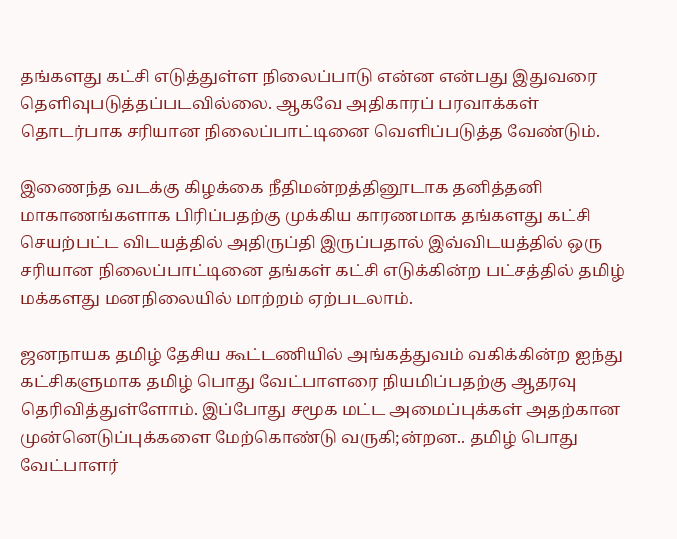தங்களது கட்சி எடுத்துள்ள நிலைப்பாடு என்ன என்பது இதுவரை தெளிவுபடுத்தப்படவில்லை. ஆகவே அதிகாரப் பரவாக்கள் தொடர்பாக சரியான நிலைப்பாட்டினை வெளிப்படுத்த வேண்டும்.

இணைந்த வடக்கு கிழக்கை நீதிமன்றத்தினூடாக தனித்தனி மாகாணங்களாக பிரிப்பதற்கு முக்கிய காரணமாக தங்களது கட்சி செயற்பட்ட விடயத்தில் அதிருப்தி இருப்பதால் இவ்விடயத்தில் ஒரு சரியான நிலைப்பாட்டினை தங்கள் கட்சி எடுக்கின்ற பட்சத்தில் தமிழ் மக்களது மனநிலையில் மாற்றம் ஏற்படலாம்.

ஜனநாயக தமிழ் தேசிய கூட்டணியில் அங்கத்துவம் வகிக்கின்ற ஐந்து கட்சிகளுமாக தமிழ் பொது வேட்பாளரை நியமிப்பதற்கு ஆதரவு தெரிவித்துள்ளோம். இப்போது சமூக மட்ட அமைப்புக்கள் அதற்கான முன்னெடுப்புக்களை மேற்கொண்டு வருகி;ன்றன.. தமிழ் பொது வேட்பாளர்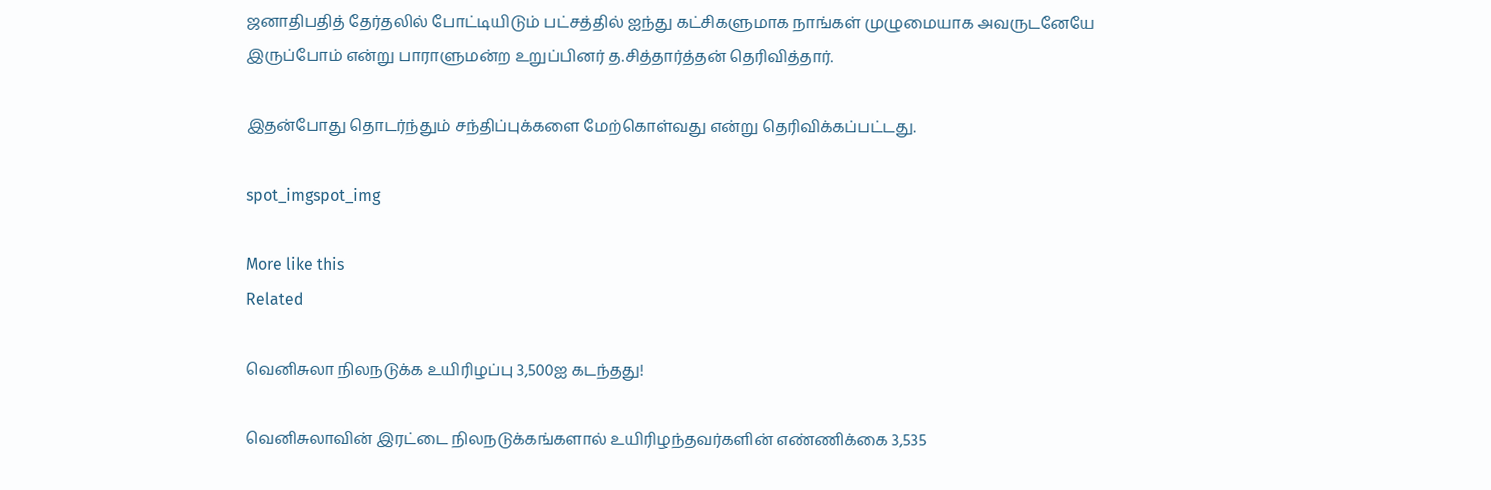ஜனாதிபதித் தேர்தலில் போட்டியிடும் பட்சத்தில் ஐந்து கட்சிகளுமாக நாங்கள் முழுமையாக அவருடனேயே இருப்போம் என்று பாராளுமன்ற உறுப்பினர் த.சித்தார்த்தன் தெரிவித்தார்.

இதன்போது தொடர்ந்தும் சந்திப்புக்களை மேற்கொள்வது என்று தெரிவிக்கப்பட்டது.

spot_imgspot_img

More like this
Related

வெனிசுலா நிலநடுக்க உயிரிழப்பு 3,500ஐ கடந்தது!

வெனிசுலாவின் இரட்டை நிலநடுக்கங்களால் உயிரிழந்தவர்களின் எண்ணிக்கை 3,535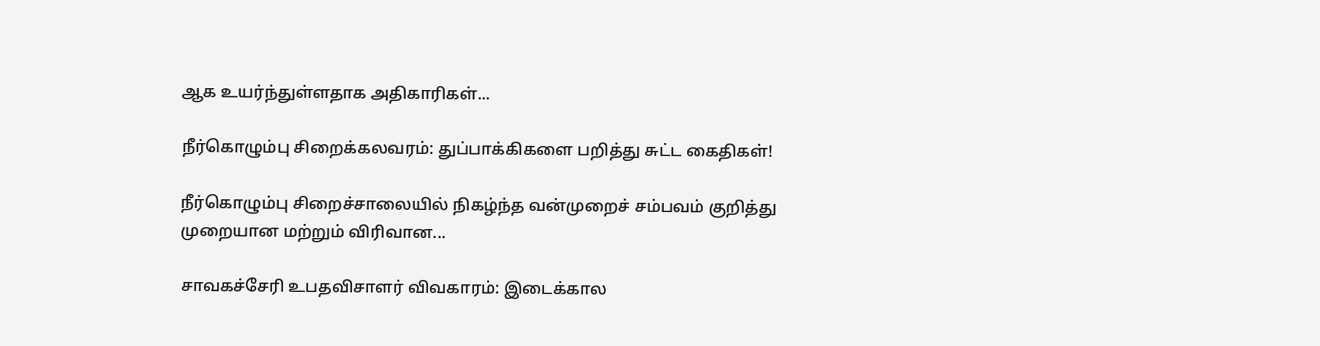ஆக உயர்ந்துள்ளதாக அதிகாரிகள்...

நீர்கொழும்பு சிறைக்கலவரம்: துப்பாக்கிகளை பறித்து சுட்ட கைதிகள்!

நீர்கொழும்பு சிறைச்சாலையில் நிகழ்ந்த வன்முறைச் சம்பவம் குறித்து முறையான மற்றும் விரிவான...

சாவகச்சேரி உபதவிசாளர் விவகாரம்: இடைக்கால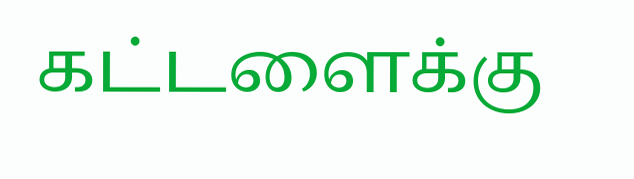கட்டளைக்கு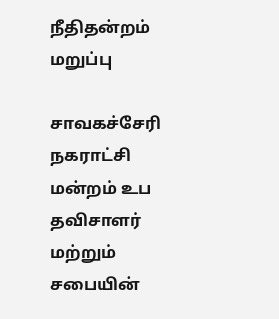நீதிதன்றம் மறுப்பு

சாவகச்சேரி நகராட்சி மன்றம் உப தவிசாளர் மற்றும் சபையின்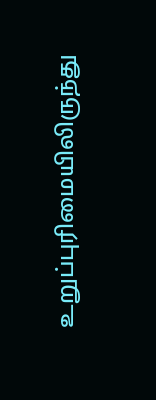உறுப்புரிமையிலிருந்து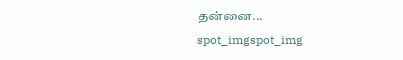தன்னை...
spot_imgspot_img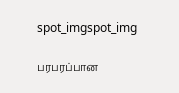spot_imgspot_img

பரபரப்பான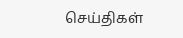செய்திகள்